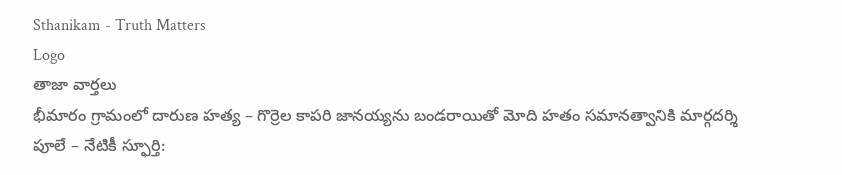Sthanikam - Truth Matters
Logo
తాజా వార్తలు
భీమారం గ్రామంలో దారుణ హత్య – గొర్రెల కాపరి జానయ్యను బండరాయితో మోది హతం సమానత్వానికి మార్గదర్శి పూలే – నేటికీ స్ఫూర్తి: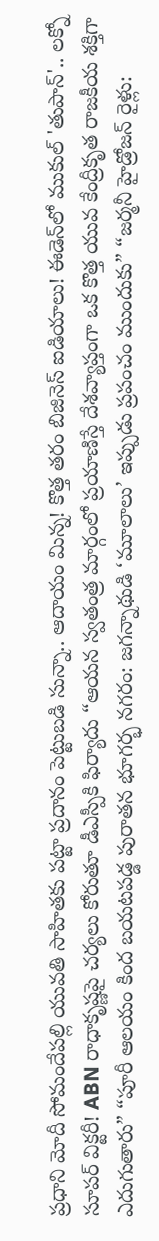ప్రధాని మోదీ సోమందేపల్లి యువతి సాహితకు పట్టా ప్రదానం పెట్టుబడి సున్నా.. ఆదాయం మిన్న! కొత్త తరం బిజినెస్ ఐడియాలు! ఈడెన్‌లో ముకుల్ 'తుపాన్'.. లక్నో సూపర్ విక్టరీ! ABN రాధాకృష్ణపై చర్యలు కోరుతూ డీఎస్పీకి ఫిర్యాదు “ఆయన స్వతంత్ర మార్గంలో ప్రయాణిస్తే దేశవ్యాప్తంగా ఒక కొత్త యువ కేంద్రీకృత రాజకీయ శక్తిగా ఎదుగుతారు” “పూరీ ఆలయం కింద బయటపడ్డ పురాతన భూగర్భ నగరం: జగన్నాథుడి ‘మూలాలు’ ఇప్పుడు ప్రపంచం ముందుకు” “జర్మనీ హైడ్రోజన్ రైళ్లు: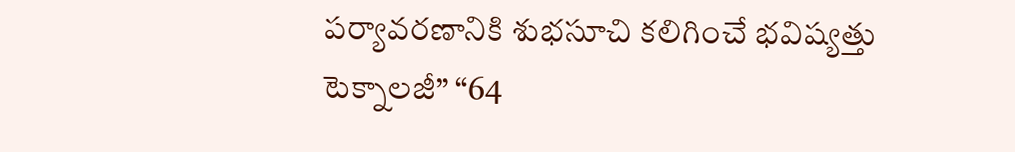పర్యావరణానికి శుభసూచి కలిగించే భవిష్యత్తు టెక్నాలజీ” “64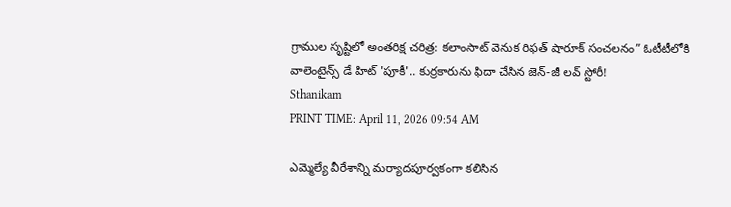గ్రాముల సృష్టిలో అంతరిక్ష చరిత్ర: కలాంసాట్ వెనుక రిఫత్ షారూక్ సంచలనం” ఓటీటీలోకి వాలెంటైన్స్ డే హిట్ 'పూకీ'.. కుర్రకారును ఫిదా చేసిన జెన్-జీ లవ్ స్టోరీ!
Sthanikam
PRINT TIME: April 11, 2026 09:54 AM

ఎమ్మెల్యే వీరేశాన్ని మర్యాదపూర్వకంగా కలిసిన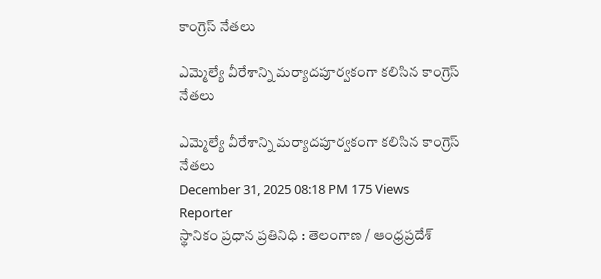కాంగ్రెస్ నేతలు

ఎమ్మెల్యే వీరేశాన్ని మర్యాదపూర్వకంగా కలిసిన కాంగ్రెస్ నేతలు

ఎమ్మెల్యే వీరేశాన్ని మర్యాదపూర్వకంగా కలిసిన కాంగ్రెస్ నేతలు
December 31, 2025 08:18 PM 175 Views
Reporter
స్థానికం ప్రధాన ప్రతినిధి : తెలంగాణ / ఆంధ్రప్రదేశ్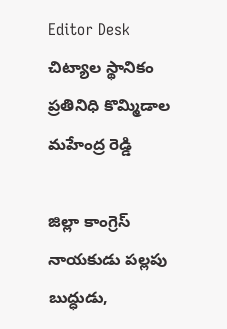Editor Desk
చిట్యాల స్థానికం ప్రతినిధి కొమ్మిడాల మహేంద్ర రెడ్డి

జిల్లా కాంగ్రెస్ నాయకుడు పల్లపు బుద్ధుడు,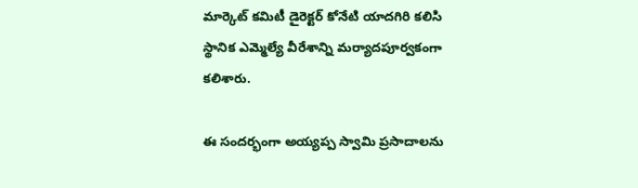మార్కెట్ కమిటీ డైరెక్టర్ కోనేటి యాదగిరి కలిసి స్థానిక ఎమ్మెల్యే వీరేశాన్ని మర్యాదపూర్వకంగా కలిశారు.

ఈ సందర్భంగా అయ్యప్ప స్వామి ప్రసాదాలను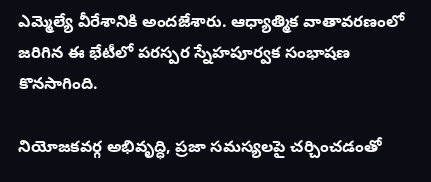ఎమ్మెల్యే వీరేశానికి అందజేశారు. ఆధ్యాత్మిక వాతావరణంలో జరిగిన ఈ భేటీలో పరస్పర స్నేహపూర్వక సంభాషణ కొనసాగింది.

నియోజకవర్గ అభివృద్ధి, ప్రజా సమస్యలపై చర్చించడంతో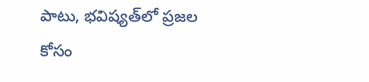పాటు, భవిష్యత్‌లో ప్రజల కోసం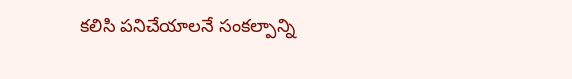కలిసి పనిచేయాలనే సంకల్పాన్ని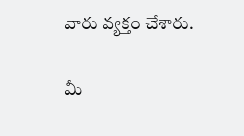వారు వ్యక్తం చేశారు.

మీ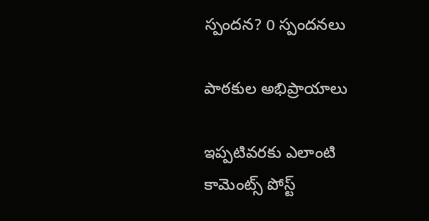స్పందన? 0 స్పందనలు

పాఠకుల అభిప్రాయాలు

ఇప్పటివరకు ఎలాంటి కామెంట్స్ పోస్ట్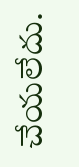చేయలేదు.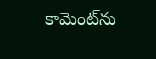కామెంట్‌ను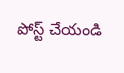పోస్ట్ చేయండి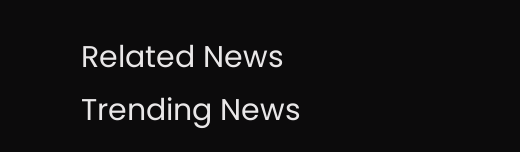Related News
Trending News